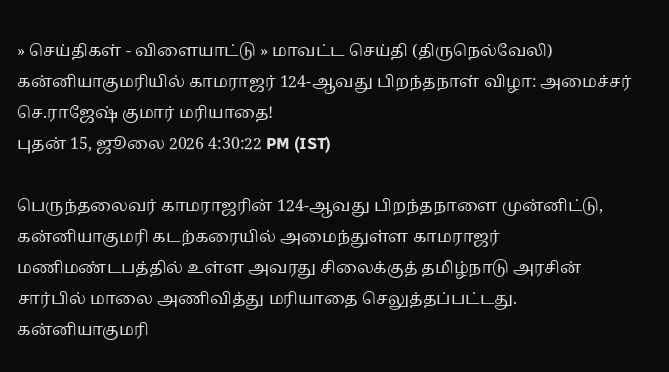» செய்திகள் - விளையாட்டு » மாவட்ட செய்தி (திருநெல்வேலி)
கன்னியாகுமரியில் காமராஜர் 124-ஆவது பிறந்தநாள் விழா: அமைச்சர் செ.ராஜேஷ் குமார் மரியாதை!
புதன் 15, ஜூலை 2026 4:30:22 PM (IST)

பெருந்தலைவர் காமராஜரின் 124-ஆவது பிறந்தநாளை முன்னிட்டு, கன்னியாகுமரி கடற்கரையில் அமைந்துள்ள காமராஜர் மணிமண்டபத்தில் உள்ள அவரது சிலைக்குத் தமிழ்நாடு அரசின் சார்பில் மாலை அணிவித்து மரியாதை செலுத்தப்பட்டது.
கன்னியாகுமரி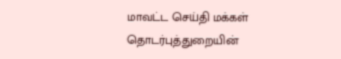மாவட்ட செய்தி மக்கள் தொடர்புத்துறையின்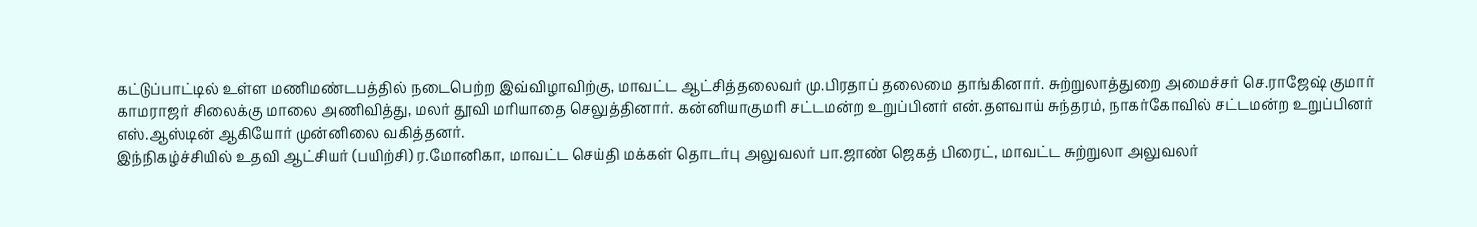கட்டுப்பாட்டில் உள்ள மணிமண்டபத்தில் நடைபெற்ற இவ்விழாவிற்கு, மாவட்ட ஆட்சித்தலைவர் மு.பிரதாப் தலைமை தாங்கினார். சுற்றுலாத்துறை அமைச்சர் செ.ராஜேஷ் குமார் காமராஜர் சிலைக்கு மாலை அணிவித்து, மலர் தூவி மரியாதை செலுத்தினார். கன்னியாகுமரி சட்டமன்ற உறுப்பினர் என்.தளவாய் சுந்தரம், நாகர்கோவில் சட்டமன்ற உறுப்பினர் எஸ்.ஆஸ்டின் ஆகியோர் முன்னிலை வகித்தனர்.
இந்நிகழ்ச்சியில் உதவி ஆட்சியர் (பயிற்சி) ர.மோனிகா, மாவட்ட செய்தி மக்கள் தொடர்பு அலுவலர் பா.ஜாண் ஜெகத் பிரைட், மாவட்ட சுற்றுலா அலுவலர்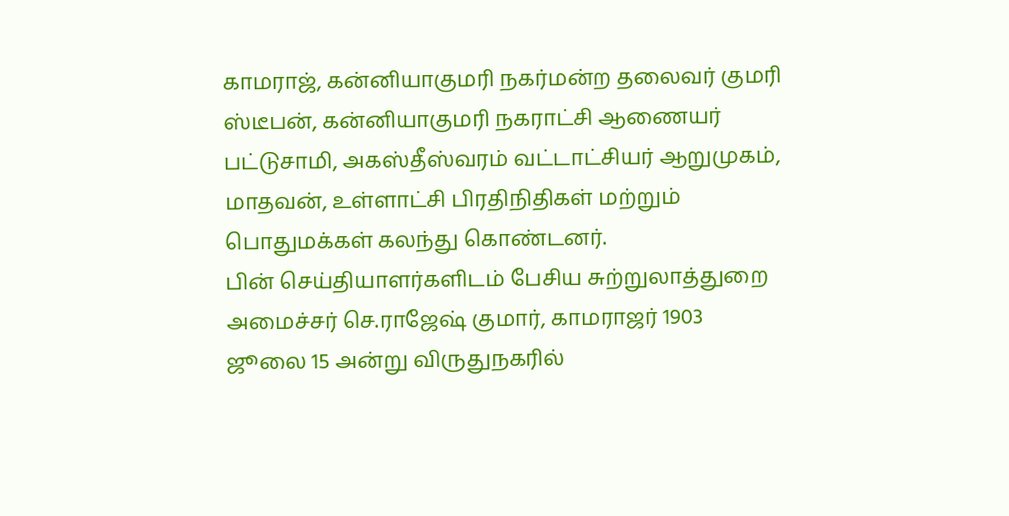காமராஜ், கன்னியாகுமரி நகர்மன்ற தலைவர் குமரி ஸ்டீபன், கன்னியாகுமரி நகராட்சி ஆணையர் பட்டுசாமி, அகஸ்தீஸ்வரம் வட்டாட்சியர் ஆறுமுகம், மாதவன், உள்ளாட்சி பிரதிநிதிகள் மற்றும் பொதுமக்கள் கலந்து கொண்டனர்.
பின் செய்தியாளர்களிடம் பேசிய சுற்றுலாத்துறை அமைச்சர் செ.ராஜேஷ் குமார், காமராஜர் 1903 ஜூலை 15 அன்று விருதுநகரில்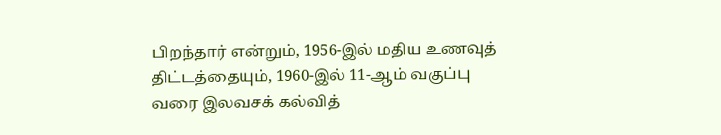பிறந்தார் என்றும், 1956-இல் மதிய உணவுத் திட்டத்தையும், 1960-இல் 11-ஆம் வகுப்பு வரை இலவசக் கல்வித்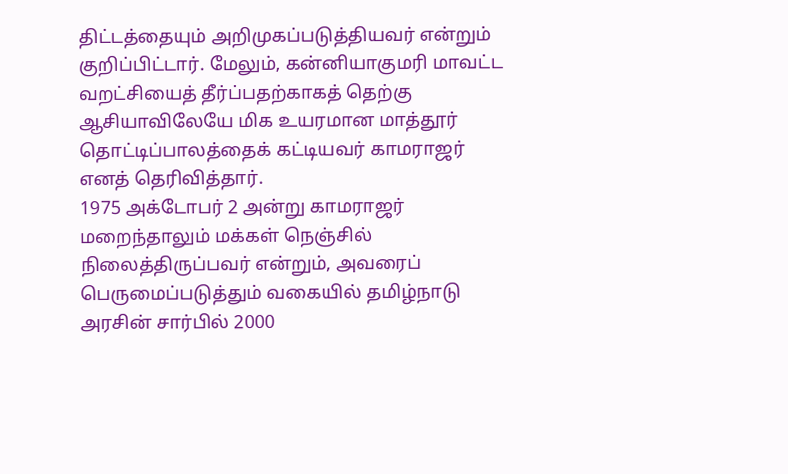திட்டத்தையும் அறிமுகப்படுத்தியவர் என்றும் குறிப்பிட்டார். மேலும், கன்னியாகுமரி மாவட்ட வறட்சியைத் தீர்ப்பதற்காகத் தெற்கு ஆசியாவிலேயே மிக உயரமான மாத்தூர் தொட்டிப்பாலத்தைக் கட்டியவர் காமராஜர் எனத் தெரிவித்தார்.
1975 அக்டோபர் 2 அன்று காமராஜர் மறைந்தாலும் மக்கள் நெஞ்சில் நிலைத்திருப்பவர் என்றும், அவரைப் பெருமைப்படுத்தும் வகையில் தமிழ்நாடு அரசின் சார்பில் 2000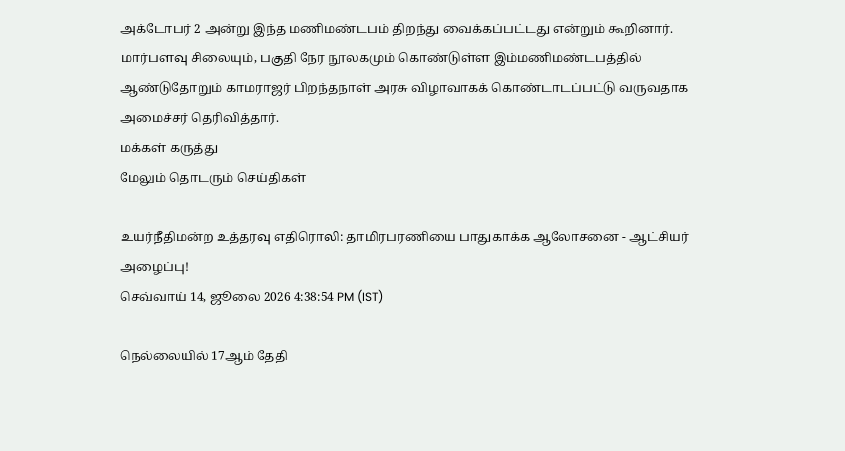அக்டோபர் 2 அன்று இந்த மணிமண்டபம் திறந்து வைக்கப்பட்டது என்றும் கூறினார். மார்பளவு சிலையும், பகுதி நேர நூலகமும் கொண்டுள்ள இம்மணிமண்டபத்தில் ஆண்டுதோறும் காமராஜர் பிறந்தநாள் அரசு விழாவாகக் கொண்டாடப்பட்டு வருவதாக அமைச்சர் தெரிவித்தார்.
மக்கள் கருத்து
மேலும் தொடரும் செய்திகள்

உயர்நீதிமன்ற உத்தரவு எதிரொலி: தாமிரபரணியை பாதுகாக்க ஆலோசனை - ஆட்சியர் அழைப்பு!
செவ்வாய் 14, ஜூலை 2026 4:38:54 PM (IST)

நெல்லையில் 17ஆம் தேதி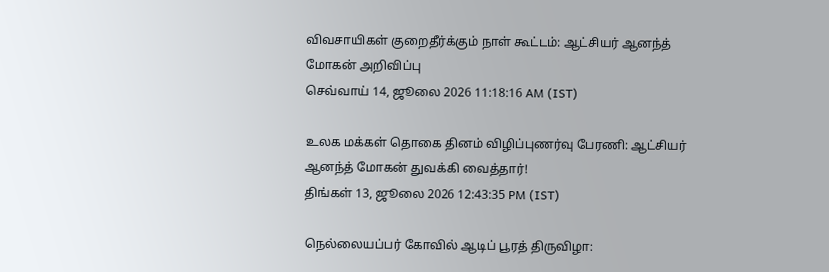விவசாயிகள் குறைதீர்க்கும் நாள் கூட்டம்: ஆட்சியர் ஆனந்த் மோகன் அறிவிப்பு
செவ்வாய் 14, ஜூலை 2026 11:18:16 AM (IST)

உலக மக்கள் தொகை தினம் விழிப்புணர்வு பேரணி: ஆட்சியர் ஆனந்த் மோகன் துவக்கி வைத்தார்!
திங்கள் 13, ஜூலை 2026 12:43:35 PM (IST)

நெல்லையப்பர் கோவில் ஆடிப் பூரத் திருவிழா: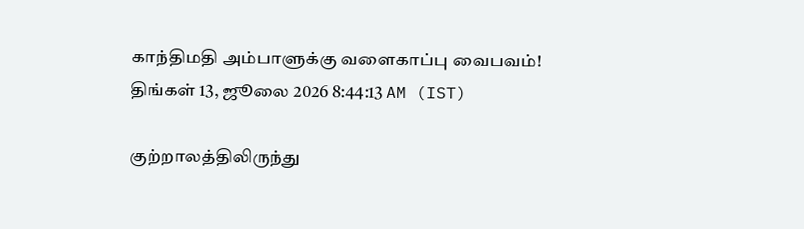காந்திமதி அம்பாளுக்கு வளைகாப்பு வைபவம்!
திங்கள் 13, ஜூலை 2026 8:44:13 AM (IST)

குற்றாலத்திலிருந்து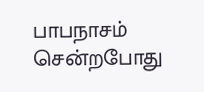பாபநாசம் சென்றபோது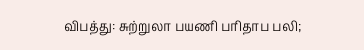விபத்து: சுற்றுலா பயணி பரிதாப பலி;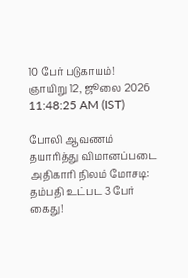10 பேர் படுகாயம்!
ஞாயிறு 12, ஜூலை 2026 11:48:25 AM (IST)

போலி ஆவணம் தயாரித்து விமானப்படை அதிகாரி நிலம் மோசடி: தம்பதி உட்பட 3 பேர் கைது!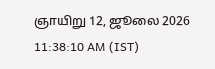ஞாயிறு 12, ஜூலை 2026 11:38:10 AM (IST)